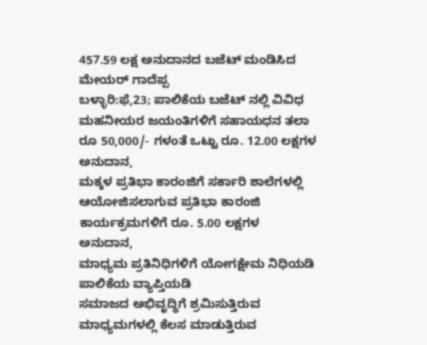457.59 ಲಕ್ಷ ಅನುದಾನದ ಬಜೆಟ್ ಮಂಡಿಸಿದ ಮೇಯರ್ ಗಾದೆಪ್ಪ
ಬಳ್ಳಾರಿ:ಫೆ,23; ಪಾಲಿಕೆಯ ಬಜೆಟ್ ನಲ್ಲಿ ವಿವಿಧ ಮಹನೀಯರ ಜಯಂತಿಗಳಿಗೆ ಸಹಾಯಧನ ತಲಾ ರೂ 50,000/- ಗಳಂತೆ ಒಟ್ಟು ರೂ. 12.00 ಲಕ್ಷಗಳ ಅನುದಾನ,
ಮಕ್ಕಳ ಪ್ರತಿಭಾ ಕಾರಂಜಿಗೆ ಸರ್ಕಾರಿ ಶಾಲೆಗಳಲ್ಲಿ ಆಯೋಜಿಸಲಾಗುವ ಪ್ರತಿಭಾ ಕಾರಂಜಿ ಕಾರ್ಯಕ್ರಮಗಳಿಗೆ ರೂ. 5.00 ಲಕ್ಷಗಳ ಅನುದಾನ,
ಮಾಧ್ಯಮ ಪ್ರತಿನಿಧಿಗಳಿಗೆ ಯೋಗಕ್ಷೇಮ ನಿಧಿಯಡಿ ಪಾಲಿಕೆಯ ವ್ಯಾಪ್ತಿಯಡಿ
ಸಮಾಜದ ಅಭಿವೃದ್ಧಿಗೆ ಶ್ರಮಿಸುತ್ತಿರುವ ಮಾಧ್ಯಮಗಳಲ್ಲಿ ಕೆಲಸ ಮಾಡುತ್ತಿರುವ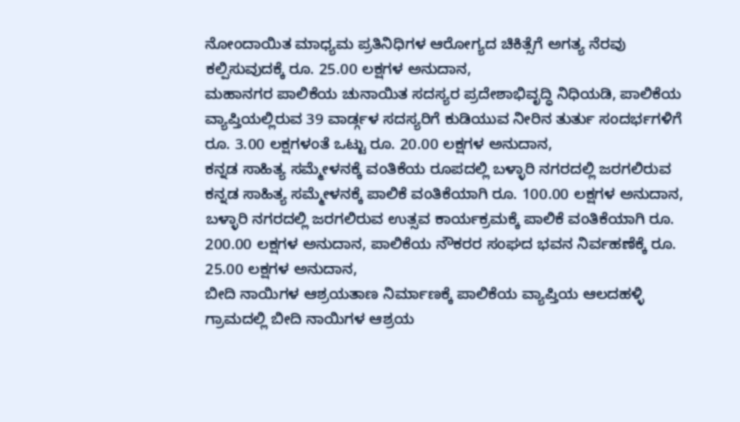ನೋಂದಾಯಿತ ಮಾಧ್ಯಮ ಪ್ರತಿನಿಧಿಗಳ ಆರೋಗ್ಯದ ಚಿಕಿತ್ಸೆಗೆ ಅಗತ್ಯ ನೆರವು ಕಲ್ಪಿಸುವುದಕ್ಕೆ ರೂ. 25.00 ಲಕ್ಷಗಳ ಅನುದಾನ,
ಮಹಾನಗರ ಪಾಲಿಕೆಯ ಚುನಾಯಿತ ಸದಸ್ಯರ ಪ್ರದೇಶಾಭಿವೃದ್ಧಿ ನಿಧಿಯಡಿ, ಪಾಲಿಕೆಯ ವ್ಯಾಪ್ತಿಯಲ್ಲಿರುವ 39 ವಾರ್ಡ್ಗಳ ಸದಸ್ಯರಿಗೆ ಕುಡಿಯುವ ನೀರಿನ ತುರ್ತು ಸಂದರ್ಭಗಳಿಗೆ ರೂ. 3.00 ಲಕ್ಷಗಳಂತೆ ಒಟ್ಟು ರೂ. 20.00 ಲಕ್ಷಗಳ ಅನುದಾನ,
ಕನ್ನಡ ಸಾಹಿತ್ಯ ಸಮ್ಮೇಳನಕ್ಕೆ ವಂತಿಕೆಯ ರೂಪದಲ್ಲಿ ಬಳ್ಳಾರಿ ನಗರದಲ್ಲಿ ಜರಗಲಿರುವ ಕನ್ನಡ ಸಾಹಿತ್ಯ ಸಮ್ಮೇಳನಕ್ಕೆ ಪಾಲಿಕೆ ವಂತಿಕೆಯಾಗಿ ರೂ. 100.00 ಲಕ್ಷಗಳ ಅನುದಾನ,
ಬಳ್ಳಾರಿ ನಗರದಲ್ಲಿ ಜರಗಲಿರುವ ಉತ್ಸವ ಕಾರ್ಯಕ್ರಮಕ್ಕೆ ಪಾಲಿಕೆ ವಂತಿಕೆಯಾಗಿ ರೂ. 200.00 ಲಕ್ಷಗಳ ಅನುದಾನ, ಪಾಲಿಕೆಯ ನೌಕರರ ಸಂಘದ ಭವನ ನಿರ್ವಹಣೆಕ್ಕೆ ರೂ. 25.00 ಲಕ್ಷಗಳ ಅನುದಾನ,
ಬೀದಿ ನಾಯಿಗಳ ಆಶ್ರಯತಾಣ ನಿರ್ಮಾಣಕ್ಕೆ ಪಾಲಿಕೆಯ ವ್ಯಾಪ್ತಿಯ ಆಲದಹಳ್ಳಿ
ಗ್ರಾಮದಲ್ಲಿ ಬೀದಿ ನಾಯಿಗಳ ಆಶ್ರಯ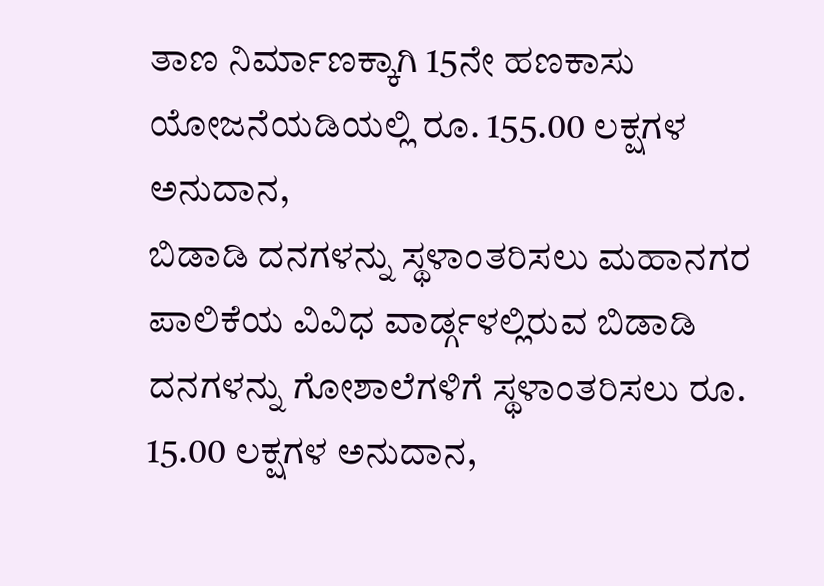ತಾಣ ನಿರ್ಮಾಣಕ್ಕಾಗಿ 15ನೇ ಹಣಕಾಸು ಯೋಜನೆಯಡಿಯಲ್ಲಿ ರೂ. 155.00 ಲಕ್ಷಗಳ ಅನುದಾನ,
ಬಿಡಾಡಿ ದನಗಳನ್ನು ಸ್ಥಳಾಂತರಿಸಲು ಮಹಾನಗರ ಪಾಲಿಕೆಯ ವಿವಿಧ ವಾರ್ಡ್ಗಳಲ್ಲಿರುವ ಬಿಡಾಡಿ ದನಗಳನ್ನು ಗೋಶಾಲೆಗಳಿಗೆ ಸ್ಥಳಾಂತರಿಸಲು ರೂ. 15.00 ಲಕ್ಷಗಳ ಅನುದಾನ,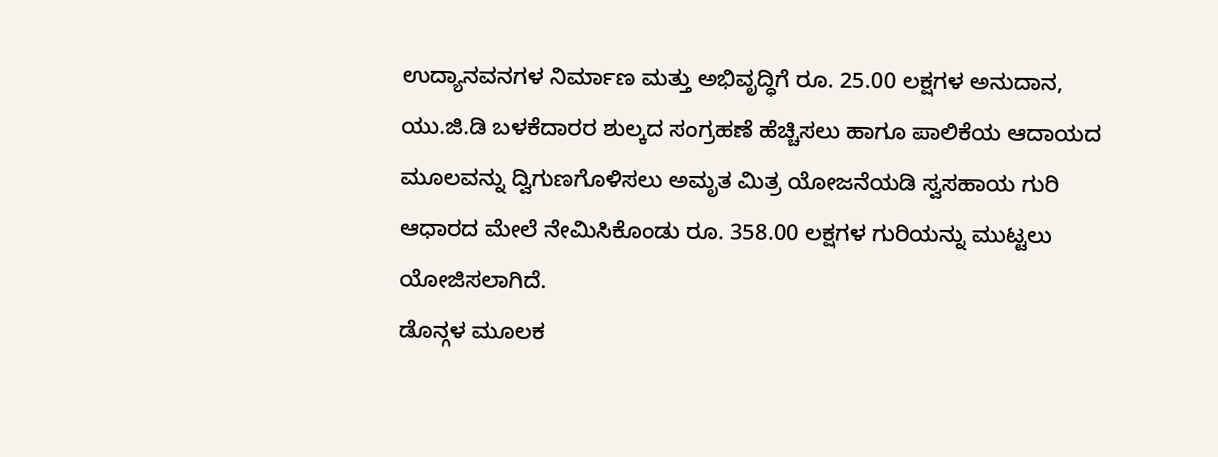ಉದ್ಯಾನವನಗಳ ನಿರ್ಮಾಣ ಮತ್ತು ಅಭಿವೃದ್ಧಿಗೆ ರೂ. 25.00 ಲಕ್ಷಗಳ ಅನುದಾನ,
ಯು.ಜಿ.ಡಿ ಬಳಕೆದಾರರ ಶುಲ್ಕದ ಸಂಗ್ರಹಣೆ ಹೆಚ್ಚಿಸಲು ಹಾಗೂ ಪಾಲಿಕೆಯ ಆದಾಯದ ಮೂಲವನ್ನು ದ್ವಿಗುಣಗೊಳಿಸಲು ಅಮೃತ ಮಿತ್ರ ಯೋಜನೆಯಡಿ ಸ್ವಸಹಾಯ ಗುರಿ ಆಧಾರದ ಮೇಲೆ ನೇಮಿಸಿಕೊಂಡು ರೂ. 358.00 ಲಕ್ಷಗಳ ಗುರಿಯನ್ನು ಮುಟ್ಟಲು ಯೋಜಿಸಲಾಗಿದೆ.
ಡೊನ್ಗಳ ಮೂಲಕ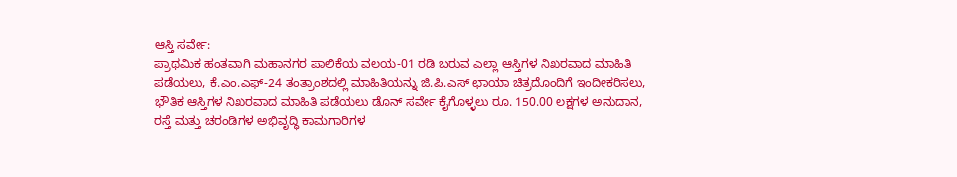ಆಸ್ತಿ ಸರ್ವೇ:
ಪ್ರಾಥಮಿಕ ಹಂತವಾಗಿ ಮಹಾನಗರ ಪಾಲಿಕೆಯ ವಲಯ-01 ರಡಿ ಬರುವ ಎಲ್ಲಾ ಆಸ್ತಿಗಳ ನಿಖರವಾದ ಮಾಹಿತಿ ಪಡೆಯಲು, ಕೆ.ಎಂ.ಎಫ್-24 ತಂತ್ರಾಂಶದಲ್ಲಿ ಮಾಹಿತಿಯನ್ನು ಜಿ.ಪಿ.ಎಸ್ ಛಾಯಾ ಚಿತ್ರದೊಂದಿಗೆ ಇಂದೀಕರಿಸಲು, ಭೌತಿಕ ಆಸ್ತಿಗಳ ನಿಖರವಾದ ಮಾಹಿತಿ ಪಡೆಯಲು ಡೊನ್ ಸರ್ವೇ ಕೈಗೊಳ್ಳಲು ರೂ. 150.00 ಲಕ್ಷಗಳ ಅನುದಾನ,
ರಸ್ತೆ ಮತ್ತು ಚರಂಡಿಗಳ ಅಭಿವೃದ್ಧಿ ಕಾಮಗಾರಿಗಳ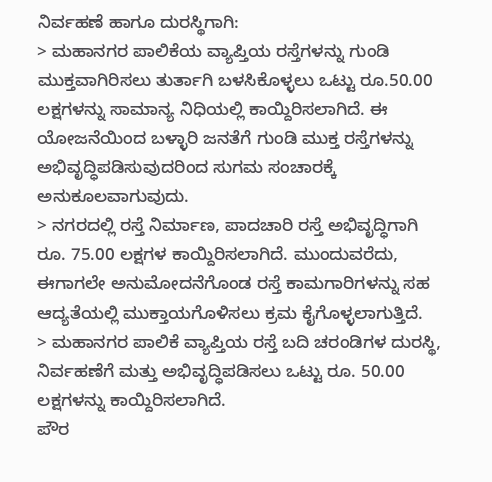ನಿರ್ವಹಣೆ ಹಾಗೂ ದುರಸ್ಥಿಗಾಗಿ:
> ಮಹಾನಗರ ಪಾಲಿಕೆಯ ವ್ಯಾಪ್ತಿಯ ರಸ್ತೆಗಳನ್ನು ಗುಂಡಿ ಮುಕ್ತವಾಗಿರಿಸಲು ತುರ್ತಾಗಿ ಬಳಸಿಕೊಳ್ಳಲು ಒಟ್ಟು ರೂ.50.00 ಲಕ್ಷಗಳನ್ನು ಸಾಮಾನ್ಯ ನಿಧಿಯಲ್ಲಿ ಕಾಯ್ದಿರಿಸಲಾಗಿದೆ. ಈ ಯೋಜನೆಯಿಂದ ಬಳ್ಳಾರಿ ಜನತೆಗೆ ಗುಂಡಿ ಮುಕ್ತ ರಸ್ತೆಗಳನ್ನು ಅಭಿವೃದ್ಧಿಪಡಿಸುವುದರಿಂದ ಸುಗಮ ಸಂಚಾರಕ್ಕೆ ಅನುಕೂಲವಾಗುವುದು.
> ನಗರದಲ್ಲಿ ರಸ್ತೆ ನಿರ್ಮಾಣ, ಪಾದಚಾರಿ ರಸ್ತೆ ಅಭಿವೃದ್ಧಿಗಾಗಿ ರೂ. 75.00 ಲಕ್ಷಗಳ ಕಾಯ್ದಿರಿಸಲಾಗಿದೆ. ಮುಂದುವರೆದು, ಈಗಾಗಲೇ ಅನುಮೋದನೆಗೊಂಡ ರಸ್ತೆ ಕಾಮಗಾರಿಗಳನ್ನು ಸಹ ಆದ್ಯತೆಯಲ್ಲಿ ಮುಕ್ತಾಯಗೊಳಿಸಲು ಕ್ರಮ ಕೈಗೊಳ್ಳಲಾಗುತ್ತಿದೆ.
> ಮಹಾನಗರ ಪಾಲಿಕೆ ವ್ಯಾಪ್ತಿಯ ರಸ್ತೆ ಬದಿ ಚರಂಡಿಗಳ ದುರಸ್ಥಿ, ನಿರ್ವಹಣೆಗೆ ಮತ್ತು ಅಭಿವೃದ್ಧಿಪಡಿಸಲು ಒಟ್ಟು ರೂ. 50.00 ಲಕ್ಷಗಳನ್ನು ಕಾಯ್ದಿರಿಸಲಾಗಿದೆ.
ಪೌರ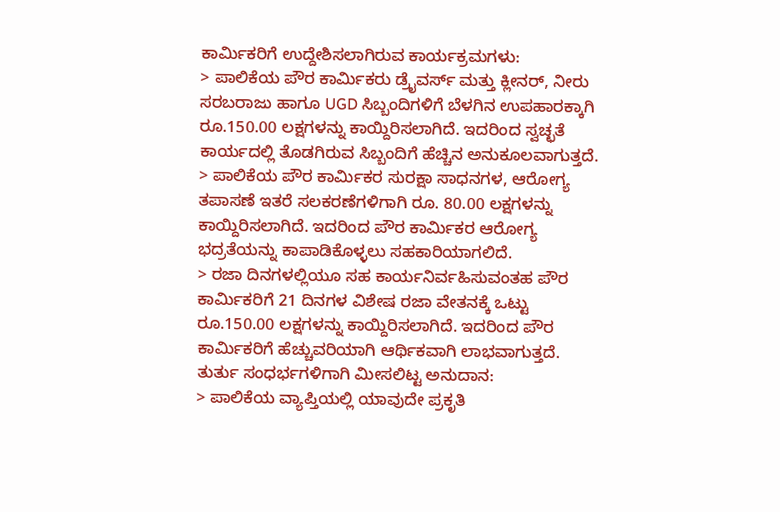ಕಾರ್ಮಿಕರಿಗೆ ಉದ್ದೇಶಿಸಲಾಗಿರುವ ಕಾರ್ಯಕ್ರಮಗಳು:
> ಪಾಲಿಕೆಯ ಪೌರ ಕಾರ್ಮಿಕರು ಡ್ರೈವರ್ಸ್ ಮತ್ತು ಕ್ಲೀನರ್, ನೀರು ಸರಬರಾಜು ಹಾಗೂ UGD ಸಿಬ್ಬಂದಿಗಳಿಗೆ ಬೆಳಗಿನ ಉಪಹಾರಕ್ಕಾಗಿ ರೂ.150.00 ಲಕ್ಷಗಳನ್ನು ಕಾಯ್ದಿರಿಸಲಾಗಿದೆ. ಇದರಿಂದ ಸ್ವಚ್ಛತೆ ಕಾರ್ಯದಲ್ಲಿ ತೊಡಗಿರುವ ಸಿಬ್ಬಂದಿಗೆ ಹೆಚ್ಚಿನ ಅನುಕೂಲವಾಗುತ್ತದೆ.
> ಪಾಲಿಕೆಯ ಪೌರ ಕಾರ್ಮಿಕರ ಸುರಕ್ಷಾ ಸಾಧನಗಳ, ಆರೋಗ್ಯ ತಪಾಸಣೆ ಇತರೆ ಸಲಕರಣೆಗಳಿಗಾಗಿ ರೂ. 80.00 ಲಕ್ಷಗಳನ್ನು ಕಾಯ್ದಿರಿಸಲಾಗಿದೆ. ಇದರಿಂದ ಪೌರ ಕಾರ್ಮಿಕರ ಆರೋಗ್ಯ ಭದ್ರತೆಯನ್ನು ಕಾಪಾಡಿಕೊಳ್ಳಲು ಸಹಕಾರಿಯಾಗಲಿದೆ.
> ರಜಾ ದಿನಗಳಲ್ಲಿಯೂ ಸಹ ಕಾರ್ಯನಿರ್ವಹಿಸುವಂತಹ ಪೌರ ಕಾರ್ಮಿಕರಿಗೆ 21 ದಿನಗಳ ವಿಶೇಷ ರಜಾ ವೇತನಕ್ಕೆ ಒಟ್ಟು ರೂ.150.00 ಲಕ್ಷಗಳನ್ನು ಕಾಯ್ದಿರಿಸಲಾಗಿದೆ. ಇದರಿಂದ ಪೌರ ಕಾರ್ಮಿಕರಿಗೆ ಹೆಚ್ಚುವರಿಯಾಗಿ ಆರ್ಥಿಕವಾಗಿ ಲಾಭವಾಗುತ್ತದೆ.
ತುರ್ತು ಸಂಧರ್ಭಗಳಿಗಾಗಿ ಮೀಸಲಿಟ್ಟ ಅನುದಾನ:
> ಪಾಲಿಕೆಯ ವ್ಯಾಪ್ತಿಯಲ್ಲಿ ಯಾವುದೇ ಪ್ರಕೃತಿ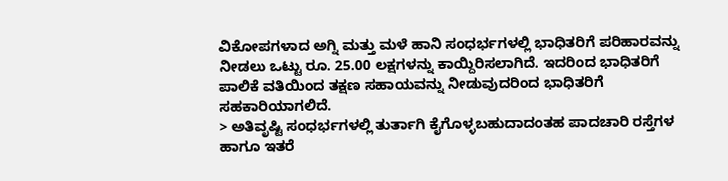ವಿಕೋಪಗಳಾದ ಅಗ್ನಿ ಮತ್ತು ಮಳೆ ಹಾನಿ ಸಂಧರ್ಭಗಳಲ್ಲಿ ಭಾಧಿತರಿಗೆ ಪರಿಹಾರವನ್ನು ನೀಡಲು ಒಟ್ಟು ರೂ. 25.00 ಲಕ್ಷಗಳನ್ನು ಕಾಯ್ದಿರಿಸಲಾಗಿದೆ. ಇದರಿಂದ ಭಾಧಿತರಿಗೆ ಪಾಲಿಕೆ ವತಿಯಿಂದ ತಕ್ಷಣ ಸಹಾಯವನ್ನು ನೀಡುವುದರಿಂದ ಭಾಧಿತರಿಗೆ ಸಹಕಾರಿಯಾಗಲಿದೆ.
> ಅತಿವೃಷ್ಟಿ ಸಂಧರ್ಭಗಳಲ್ಲಿ ತುರ್ತಾಗಿ ಕೈಗೊಳ್ಳಬಹುದಾದಂತಹ ಪಾದಚಾರಿ ರಸ್ತೆಗಳ ಹಾಗೂ ಇತರೆ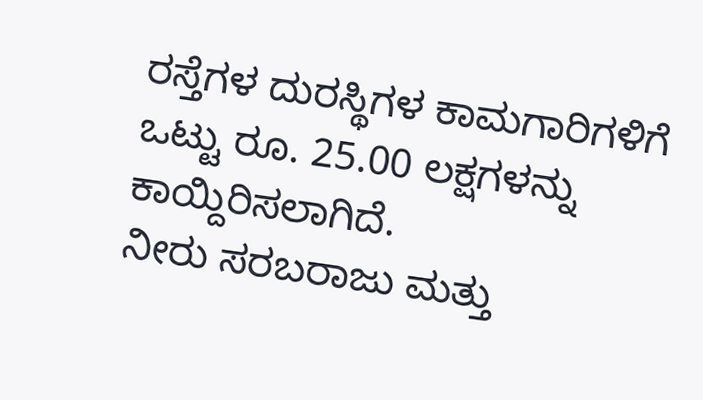ರಸ್ತೆಗಳ ದುರಸ್ಥಿಗಳ ಕಾಮಗಾರಿಗಳಿಗೆ ಒಟ್ಟು ರೂ. 25.00 ಲಕ್ಷಗಳನ್ನು ಕಾಯ್ದಿರಿಸಲಾಗಿದೆ.
ನೀರು ಸರಬರಾಜು ಮತ್ತು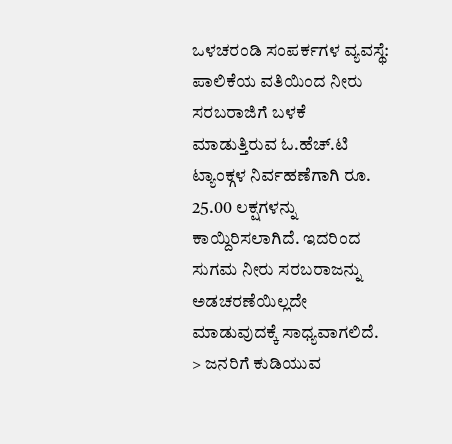ಒಳಚರಂಡಿ ಸಂಪರ್ಕಗಳ ವ್ಯವಸ್ಥೆ:
ಪಾಲಿಕೆಯ ವತಿಯಿಂದ ನೀರು ಸರಬರಾಜಿಗೆ ಬಳಕೆ ಮಾಡುತ್ತಿರುವ ಓ.ಹೆಚ್.ಟಿ ಟ್ಯಾಂಕ್ಗಳ ನಿರ್ವಹಣೆಗಾಗಿ ರೂ. 25.00 ಲಕ್ಷಗಳನ್ನು ಕಾಯ್ದಿರಿಸಲಾಗಿದೆ. ಇದರಿಂದ ಸುಗಮ ನೀರು ಸರಬರಾಜನ್ನು ಅಡಚರಣೆಯಿಲ್ಲದೇ ಮಾಡುವುದಕ್ಕೆ ಸಾಧ್ಯವಾಗಲಿದೆ.
> ಜನರಿಗೆ ಕುಡಿಯುವ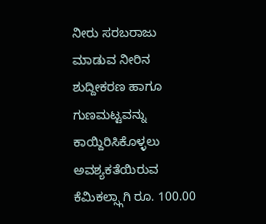ನೀರು ಸರಬರಾಜು ಮಾಡುವ ನೀರಿನ ಶುದ್ದೀಕರಣ ಹಾಗೂ ಗುಣಮಟ್ಟವನ್ನು ಕಾಯ್ದಿರಿಸಿಕೊಳ್ಳಲು ಅವಶ್ಯಕತೆಯಿರುವ ಕೆಮಿಕಲ್ಸ್ಗಾಗಿ ರೂ. 100.00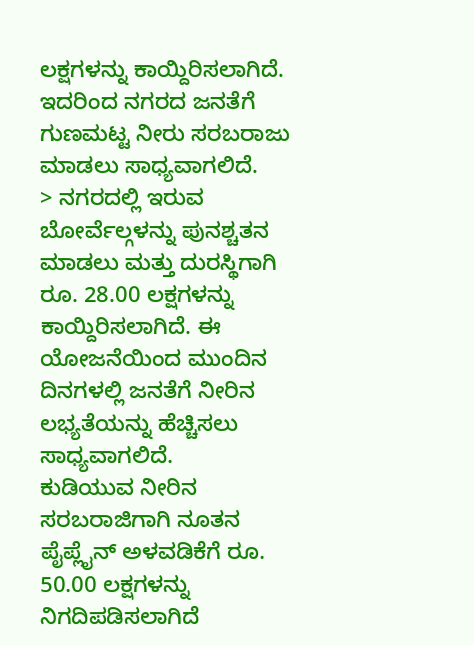ಲಕ್ಷಗಳನ್ನು ಕಾಯ್ದಿರಿಸಲಾಗಿದೆ. ಇದರಿಂದ ನಗರದ ಜನತೆಗೆ ಗುಣಮಟ್ಟ ನೀರು ಸರಬರಾಜು ಮಾಡಲು ಸಾಧ್ಯವಾಗಲಿದೆ.
> ನಗರದಲ್ಲಿ ಇರುವ ಬೋರ್ವೆಲ್ಗಳನ್ನು ಪುನಶ್ಚತನ ಮಾಡಲು ಮತ್ತು ದುರಸ್ಥಿಗಾಗಿ ರೂ. 28.00 ಲಕ್ಷಗಳನ್ನು ಕಾಯ್ದಿರಿಸಲಾಗಿದೆ. ಈ ಯೋಜನೆಯಿಂದ ಮುಂದಿನ ದಿನಗಳಲ್ಲಿ ಜನತೆಗೆ ನೀರಿನ ಲಭ್ಯತೆಯನ್ನು ಹೆಚ್ಚಿಸಲು ಸಾಧ್ಯವಾಗಲಿದೆ.
ಕುಡಿಯುವ ನೀರಿನ ಸರಬರಾಜಿಗಾಗಿ ನೂತನ ಪೈಪ್ಲೈನ್ ಅಳವಡಿಕೆಗೆ ರೂ. 50.00 ಲಕ್ಷಗಳನ್ನು ನಿಗದಿಪಡಿಸಲಾಗಿದೆ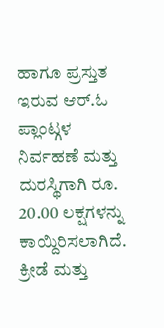ಹಾಗೂ ಪ್ರಸ್ತುತ ಇರುವ ಆರ್.ಓ ಪ್ಲಾಂಟ್ಗಳ ನಿರ್ವಹಣೆ ಮತ್ತು ದುರಸ್ಥಿಗಾಗಿ ರೂ. 20.00 ಲಕ್ಷಗಳನ್ನು ಕಾಯ್ದಿರಿಸಲಾಗಿದೆ.
ಕ್ರೀಡೆ ಮತ್ತು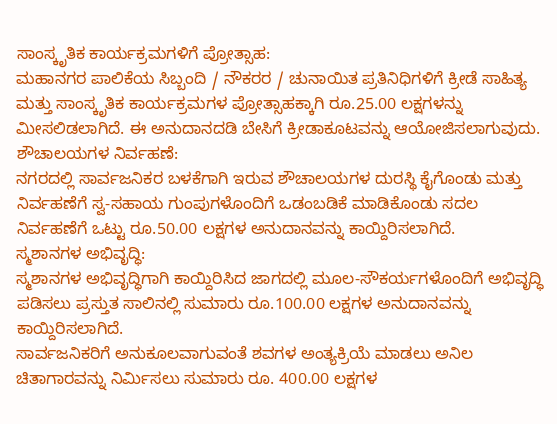ಸಾಂಸ್ಕೃತಿಕ ಕಾರ್ಯಕ್ರಮಗಳಿಗೆ ಪ್ರೋತ್ಸಾಹ:
ಮಹಾನಗರ ಪಾಲಿಕೆಯ ಸಿಬ್ಬಂದಿ / ನೌಕರರ / ಚುನಾಯಿತ ಪ್ರತಿನಿಧಿಗಳಿಗೆ ಕ್ರೀಡೆ ಸಾಹಿತ್ಯ ಮತ್ತು ಸಾಂಸ್ಕೃತಿಕ ಕಾರ್ಯಕ್ರಮಗಳ ಪ್ರೋತ್ಸಾಹಕ್ಕಾಗಿ ರೂ.25.00 ಲಕ್ಷಗಳನ್ನು ಮೀಸಲಿಡಲಾಗಿದೆ. ಈ ಅನುದಾನದಡಿ ಬೇಸಿಗೆ ಕ್ರೀಡಾಕೂಟವನ್ನು ಆಯೋಜಿಸಲಾಗುವುದು.
ಶೌಚಾಲಯಗಳ ನಿರ್ವಹಣೆ:
ನಗರದಲ್ಲಿ ಸಾರ್ವಜನಿಕರ ಬಳಕೆಗಾಗಿ ಇರುವ ಶೌಚಾಲಯಗಳ ದುರಸ್ಥಿ ಕೈಗೊಂಡು ಮತ್ತು ನಿರ್ವಹಣೆಗೆ ಸ್ವ-ಸಹಾಯ ಗುಂಪುಗಳೊಂದಿಗೆ ಒಡಂಬಡಿಕೆ ಮಾಡಿಕೊಂಡು ಸದಲ ನಿರ್ವಹಣೆಗೆ ಒಟ್ಟು ರೂ.50.00 ಲಕ್ಷಗಳ ಅನುದಾನವನ್ನು ಕಾಯ್ದಿರಿಸಲಾಗಿದೆ.
ಸ್ಮಶಾನಗಳ ಅಭಿವೃದ್ಧಿ:
ಸ್ಮಶಾನಗಳ ಅಭಿವೃದ್ಧಿಗಾಗಿ ಕಾಯ್ದಿರಿಸಿದ ಜಾಗದಲ್ಲಿ ಮೂಲ-ಸೌಕರ್ಯಗಳೊಂದಿಗೆ ಅಭಿವೃದ್ಧಿ ಪಡಿಸಲು ಪ್ರಸ್ತುತ ಸಾಲಿನಲ್ಲಿ ಸುಮಾರು ರೂ.100.00 ಲಕ್ಷಗಳ ಅನುದಾನವನ್ನು ಕಾಯ್ದಿರಿಸಲಾಗಿದೆ.
ಸಾರ್ವಜನಿಕರಿಗೆ ಅನುಕೂಲವಾಗುವಂತೆ ಶವಗಳ ಅಂತ್ಯಕ್ರಿಯೆ ಮಾಡಲು ಅನಿಲ ಚಿತಾಗಾರವನ್ನು ನಿರ್ಮಿಸಲು ಸುಮಾರು ರೂ. 400.00 ಲಕ್ಷಗಳ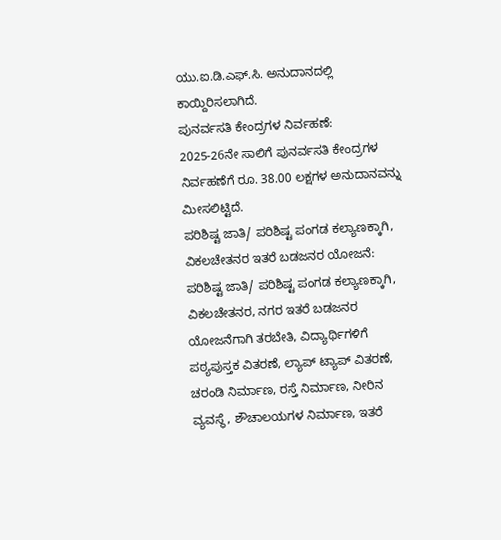ಯು.ಐ.ಡಿ.ಎಫ್.ಸಿ. ಅನುದಾನದಲ್ಲಿ ಕಾಯ್ದಿರಿಸಲಾಗಿದೆ.
ಪುನರ್ವಸತಿ ಕೇಂದ್ರಗಳ ನಿರ್ವಹಣೆ:
2025-26ನೇ ಸಾಲಿಗೆ ಪುನರ್ವಸತಿ ಕೇಂದ್ರಗಳ ನಿರ್ವಹಣೆಗೆ ರೂ. 38.00 ಲಕ್ಷಗಳ ಅನುದಾನವನ್ನು ಮೀಸಲಿಟ್ಟಿದೆ.
ಪರಿಶಿಷ್ಟ ಜಾತಿ/ ಪರಿಶಿಷ್ಟ ಪಂಗಡ ಕಲ್ಯಾಣಕ್ಕಾಗಿ, ವಿಕಲಚೇತನರ ಇತರೆ ಬಡಜನರ ಯೋಜನೆ:
ಪರಿಶಿಷ್ಟ ಜಾತಿ/ ಪರಿಶಿಷ್ಟ ಪಂಗಡ ಕಲ್ಯಾಣಕ್ಕಾಗಿ, ವಿಕಲಚೇತನರ, ನಗರ ಇತರೆ ಬಡಜನರ ಯೋಜನೆಗಾಗಿ ತರಬೇತಿ, ವಿದ್ಯಾರ್ಥಿಗಳಿಗೆ ಪಠ್ಯಪುಸ್ತಕ ವಿತರಣೆ, ಲ್ಯಾಪ್ ಟ್ಯಾಪ್ ವಿತರಣೆ, ಚರಂಡಿ ನಿರ್ಮಾಣ, ರಸ್ತೆ ನಿರ್ಮಾಣ, ನೀರಿನ ವ್ಯವಸ್ಥೆ, ಶೌಚಾಲಯಗಳ ನಿರ್ಮಾಣ, ಇತರೆ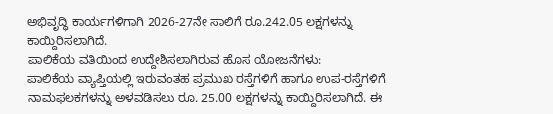ಅಭಿವೃದ್ಧಿ ಕಾರ್ಯಗಳಿಗಾಗಿ 2026-27ನೇ ಸಾಲಿಗೆ ರೂ.242.05 ಲಕ್ಷಗಳನ್ನು ಕಾಯ್ದಿರಿಸಲಾಗಿದೆ.
ಪಾಲಿಕೆಯ ವತಿಯಿಂದ ಉದ್ದೇಶಿಸಲಾಗಿರುವ ಹೊಸ ಯೋಜನೆಗಳು:
ಪಾಲಿಕೆಯ ವ್ಯಾಪ್ತಿಯಲ್ಲಿ ಇರುವಂತಹ ಪ್ರಮುಖ ರಸ್ತೆಗಳಿಗೆ ಹಾಗೂ ಉಪ-ರಸ್ತೆಗಳಿಗೆ ನಾಮಫಲಕಗಳನ್ನು ಅಳವಡಿಸಲು ರೂ. 25.00 ಲಕ್ಷಗಳನ್ನು ಕಾಯ್ದಿರಿಸಲಾಗಿದೆ. ಈ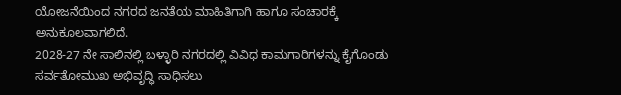ಯೋಜನೆಯಿಂದ ನಗರದ ಜನತೆಯ ಮಾಹಿತಿಗಾಗಿ ಹಾಗೂ ಸಂಚಾರಕ್ಕೆ ಅನುಕೂಲವಾಗಲಿದೆ.
2028-27 ನೇ ಸಾಲಿನಲ್ಲಿ ಬಳ್ಳಾರಿ ನಗರದಲ್ಲಿ ವಿವಿಧ ಕಾಮಗಾರಿಗಳನ್ನು ಕೈಗೊಂಡು ಸರ್ವತೋಮುಖ ಅಭಿವೃದ್ಧಿ ಸಾಧಿಸಲು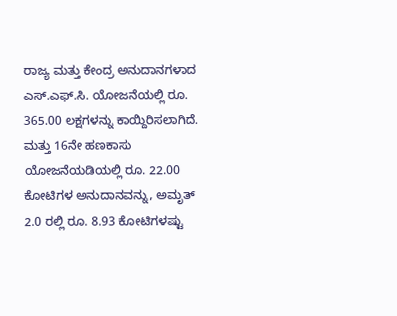ರಾಜ್ಯ ಮತ್ತು ಕೇಂದ್ರ ಅನುದಾನಗಳಾದ ಎಸ್.ಎಫ್.ಸಿ. ಯೋಜನೆಯಲ್ಲಿ ರೂ. 365.00 ಲಕ್ಷಗಳನ್ನು ಕಾಯ್ದಿರಿಸಲಾಗಿದೆ. ಮತ್ತು 16ನೇ ಹಣಕಾಸು ಯೋಜನೆಯಡಿಯಲ್ಲಿ ರೂ. 22.00 ಕೋಟಿಗಳ ಅನುದಾನವನ್ನು, ಅಮೃತ್ 2.0 ರಲ್ಲಿ ರೂ. 8.93 ಕೋಟಿಗಳಷ್ಟು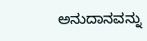ಅನುದಾನವನ್ನು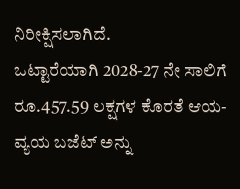ನಿರೀಕ್ಷಿಸಲಾಗಿದೆ.
ಒಟ್ಟಾರೆಯಾಗಿ 2028-27 ನೇ ಸಾಲಿಗೆ ರೂ.457.59 ಲಕ್ಷಗಳ ಕೊರತೆ ಆಯ-ವ್ಯಯ ಬಜೆಟ್ ಅನ್ನು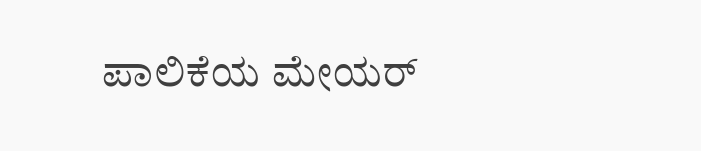ಪಾಲಿಕೆಯ ಮೇಯರ್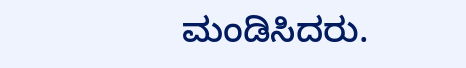ಮಂಡಿಸಿದರು.